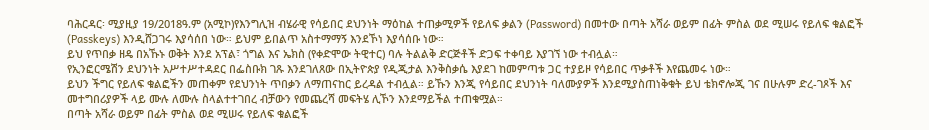ባሕርዳር፡ ሚያዚያ 19/2018ዓ.ም (አሚኮ)የእንግሊዝ ብሄራዊ የሳይበር ደህንነት ማዕከል ተጠቃሚዎች የይለፍ ቃልን (Password) በመተው በጣት አሻራ ወይም በፊት ምስል ወደ ሚሠሩ የይለፍ ቁልፎች (Passkeys) እንዲሸጋገሩ እያሳሰበ ነው። ይህም ይበልጥ አስተማማኝ እንደኾነ እያሳሰቡ ነው።
ይህ የጥበቃ ዘዴ በአኹኑ ወቅት እንደ አፕል፣ ጎግል እና ኤክስ (የቀድሞው ትዊተር) ባሉ ትልልቅ ድርጅቶች ድጋፍ ተቀባይ እያገኘ ነው ተብሏል።
የኢንፎርሜሽን ደህንነት አሥተሥተዳደር በፌስቡክ ገጹ እንደገለጸው በኢትዮጵያ የዲጂታል እንቅስቃሴ እያደገ ከመምጣቱ ጋር ተያይዞ የሳይበር ጥቃቶች እየጨመሩ ነው።
ይህን ችግር የይለፍ ቁልፎችን መጠቀም የደህንነት ጥበቃን ለማጠናከር ይረዳል ተብሏል። ይኹን እንጂ የሳይበር ደህንነት ባለሙያዎች እንደሚያስጠነቅቁት ይህ ቴክኖሎጂ ገና በሁሉም ድረ-ገጾች እና መተግበሪያዎች ላይ ሙሉ ለሙሉ ስላልተተገበረ ብቻውን የመጨረሻ መፍትሄ ሊኾን እንደማይችል ተጠቁሟል።
በጣት አሻራ ወይም በፊት ምስል ወደ ሚሠሩ የይለፍ ቁልፎች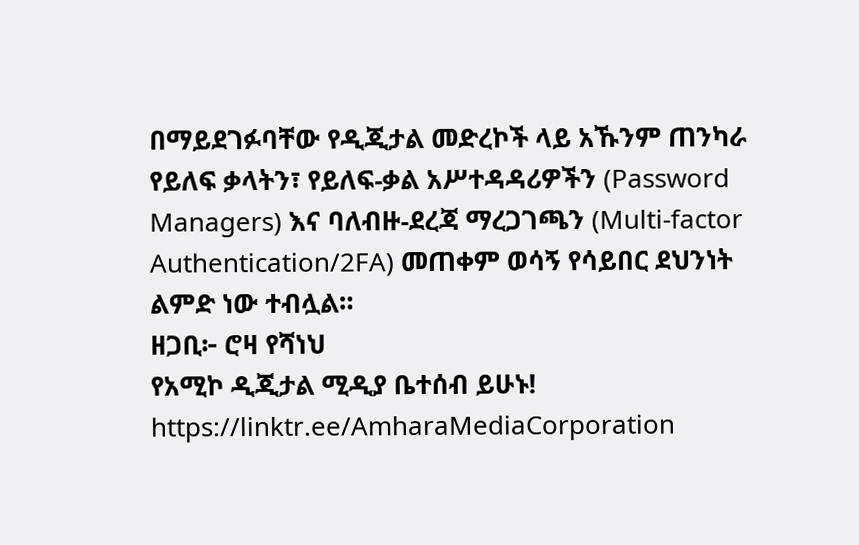በማይደገፉባቸው የዲጂታል መድረኮች ላይ አኹንም ጠንካራ የይለፍ ቃላትን፣ የይለፍ-ቃል አሥተዳዳሪዎችን (Password Managers) እና ባለብዙ-ደረጃ ማረጋገጫን (Multi-factor Authentication/2FA) መጠቀም ወሳኝ የሳይበር ደህንነት ልምድ ነው ተብሏል።
ዘጋቢ፦ ሮዛ የሻነህ
የአሚኮ ዲጂታል ሚዲያ ቤተሰብ ይሁኑ!
https://linktr.ee/AmharaMediaCorporation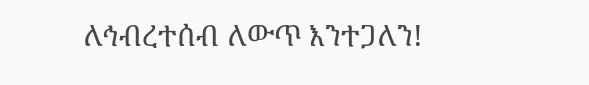ለኅብረተሰብ ለውጥ እንተጋለን!